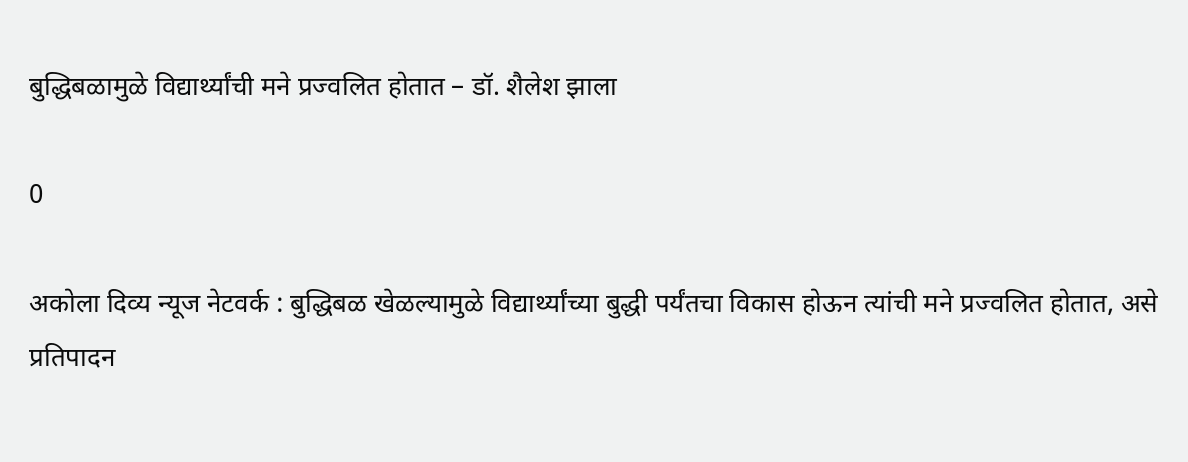बुद्धिबळामुळे विद्यार्थ्यांची मने प्रज्वलित होतात – डॉ. शैलेश झाला

0

अकोला दिव्य न्यूज नेटवर्क : बुद्धिबळ खेळल्यामुळे विद्यार्थ्यांच्या बुद्धी पर्यंतचा विकास होऊन त्यांची मने प्रज्वलित होतात, असे प्रतिपादन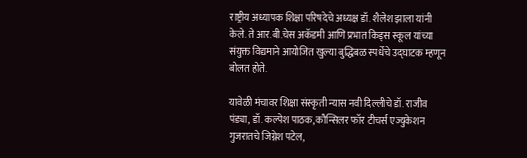राष्ट्रीय अध्यापक शिक्षा परिषदेचे अध्यक्ष डॉ. शैलेश झाला यांनी केले. ते आर.बी.चेस अकॅडमी आणि प्रभात किड्स स्कूल यांच्या संयुक्त विद्यमाने आयोजित खुल्या बुद्धिबळ स्पर्धेचे उद्घाटक म्हणून बोलत होते.

यावेळी मंचावर शिक्षा संस्कृती न्यास नवी दिल्लीचे डॉ. राजीव पंड्या, डॉ. कल्पेश पाठक, कौन्सिलर फॉर टीचर्स एज्युकेशन गुजरातचे जिग्नेश पटेल,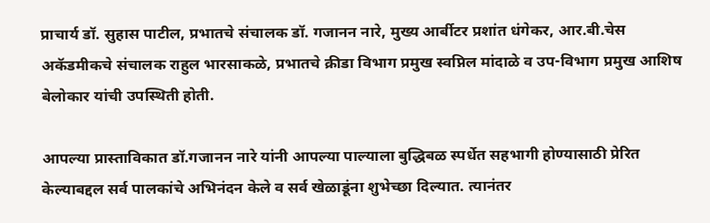प्राचार्य डॉ. सुहास पाटील, प्रभातचे संचालक डॉ. गजानन नारे, मुख्य आर्बीटर प्रशांत धंगेकर, आर.बी.चेस अकॅडमीकचे संचालक राहुल भारसाकळे, प्रभातचे क्रीडा विभाग प्रमुख स्वप्निल मांदाळे व उप-विभाग प्रमुख आशिष बेलोकार यांची उपस्थिती होती.

आपल्या प्रास्ताविकात डॉ.गजानन नारे यांनी आपल्या पाल्याला बुद्धिबळ स्पर्धेत सहभागी होण्यासाठी प्रेरित केल्याबद्दल सर्व पालकांचे अभिनंदन केले व सर्व खेळाडूंना शुभेच्छा दिल्यात. त्यानंतर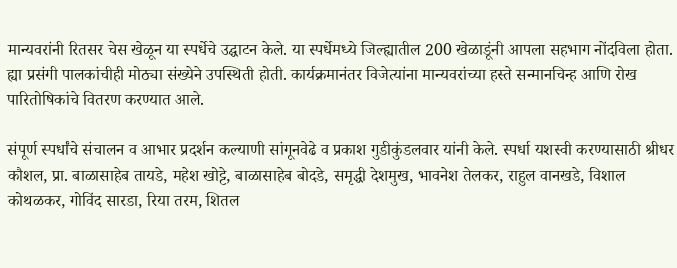मान्यवरांनी रितसर चेस खेळून या स्पर्धेचे उद्घाटन केले. या स्पर्धेमध्ये जिल्ह्यातील 200 खेळाडूंनी आपला सहभाग नोंदविला होता. ह्या प्रसंगी पालकांचीही मोठ्या संख्येने उपस्थिती होती. कार्यक्रमानंतर विजेत्यांना मान्यवरांच्या हस्ते सन्मानचिन्ह आणि रोख पारितोषिकांचे वितरण करण्यात आले.

संपूर्ण स्पर्धांचे संचालन व आभार प्रदर्शन कल्याणी सांगूनवेढे व प्रकाश गुडीकुंडलवार यांनी केले. स्पर्धा यशस्वी करण्यासाठी श्रीधर कौशल, प्रा. बाळासाहेब तायडे, महेश खोट्टे, बाळासाहेब बोदडे, समृद्धी देशमुख, भावनेश तेलकर, राहुल वानखडे, विशाल कोथळकर, गोविंद सारडा, रिया तरम, शितल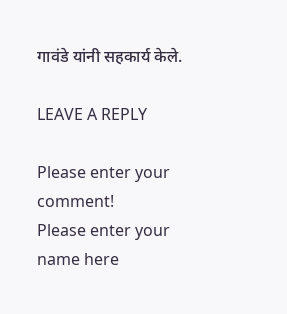गावंडे यांनी सहकार्य केले.

LEAVE A REPLY

Please enter your comment!
Please enter your name here